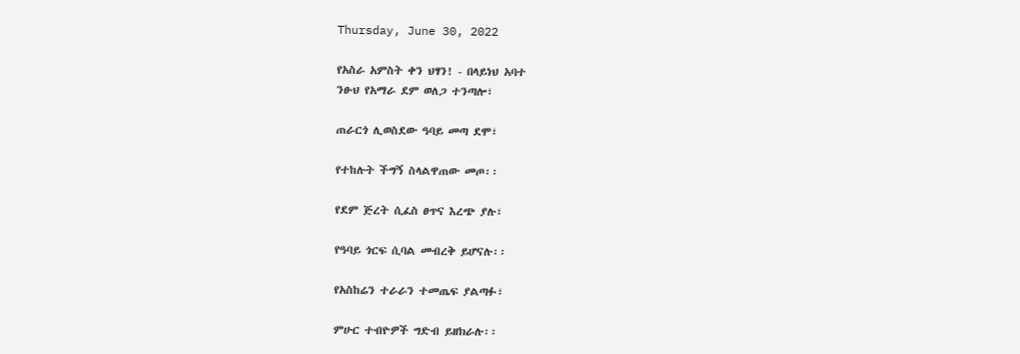Thursday, June 30, 2022

የአስራ አምስት ቀን ህፃን! - በላይነህ አባተ
ንፁህ የአማራ ደም ወለጋ ተንጣሎ፣

ጠራርጎ ሊወስደው ዓባይ መጣ ደሞ፣

የተከሉት ችግኝ ስላልዋጠው መጦ፡፡

የደም ጅረት ሲፈስ ፀጥና እረጭ ያሉ፣

የዓባይ ጎርፍ ሲባል መብረቅ ይሆናሉ፡፡

የአስከሬን ተራራን ተመጤፍ ያልጣፉ፣

ምሁር ተብዮዎች ግድብ ይዘክራሉ፡፡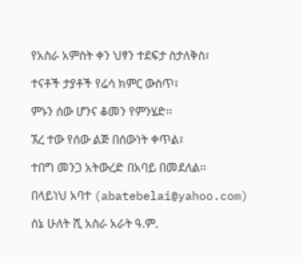የአስራ አምስት ቀን ህፃን ተደፍታ ስታለቅስ፣

ተናቶች ታያቶች የሬሳ ክምር ውስጥ፣

ምኑን ሰው ሆንና ቆመን የምንሄድ፡፡

ኧረ ተው የሰው ልጅ በሰውነት ቀጥል፣

ተበግ መንጋ አትውረድ በአባይ በመደለል፡፡

በላይነህ አባተ (abatebelai@yahoo.com)

ሰኔ ሁለት ሺ አስራ አራት ዓ.ም.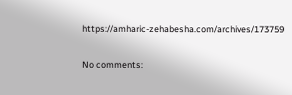https://amharic-zehabesha.com/archives/173759

No comments: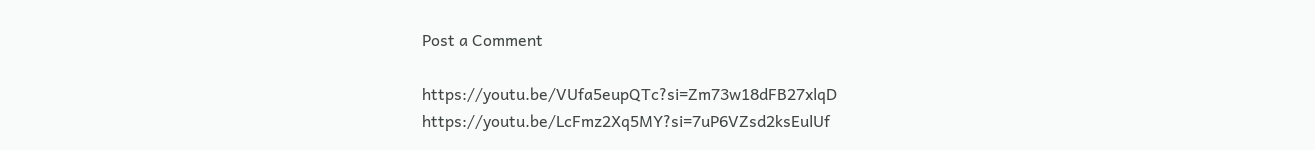Post a Comment

https://youtu.be/VUfa5eupQTc?si=Zm73w18dFB27xlqD       https://youtu.be/LcFmz2Xq5MY?si=7uP6VZsd2ksEulUf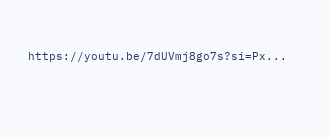https://youtu.be/7dUVmj8go7s?si=Px...